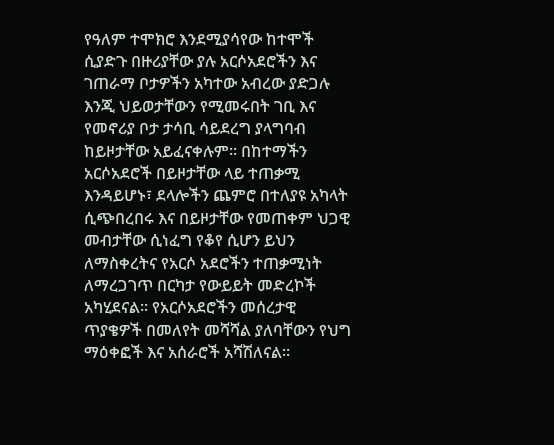የዓለም ተሞክሮ እንደሚያሳየው ከተሞች ሲያድጉ በዙሪያቸው ያሉ አርሶአደሮችን እና ገጠራማ ቦታዎችን አካተው አብረው ያድጋሉ እንጂ ህይወታቸውን የሚመሩበት ገቢ እና የመኖሪያ ቦታ ታሳቢ ሳይደረግ ያላግባብ ከይዞታቸው አይፈናቀሉም። በከተማችን አርሶአደሮች በይዞታቸው ላይ ተጠቃሚ እንዳይሆኑ፣ ደላሎችን ጨምሮ በተለያዩ አካላት ሲጭበረበሩ እና በይዞታቸው የመጠቀም ህጋዊ መብታቸው ሲነፈግ የቆየ ሲሆን ይህን ለማስቀረትና የአርሶ አደሮችን ተጠቃሚነት ለማረጋገጥ በርካታ የውይይት መድረኮች አካሂደናል። የአርሶአደሮችን መሰረታዊ ጥያቄዎች በመለየት መሻሻል ያለባቸውን የህግ ማዕቀፎች እና አሰራሮች አሻሽለናል።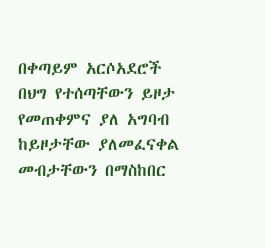በቀጣይም አርሶአደሮች በህግ የተሰጣቸውን ይዞታ የመጠቀምና ያለ አግባብ ከይዞታቸው ያለመፈናቀል መብታቸውን በማስከበር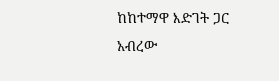ከከተማዋ እድገት ጋር አብረው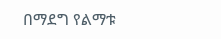በማደግ የልማቱ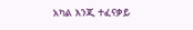አካል እንጂ ተፈናቃይ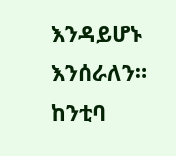እንዳይሆኑ እንሰራለን።
ከንቲባ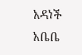አዳነች አቤቤ